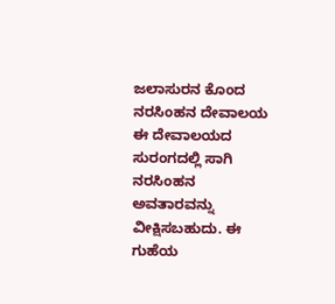ಜಲಾಸುರನ ಕೊಂದ ನರಸಿಂಹನ ದೇವಾಲಯ
ಈ ದೇವಾಲಯದ ಸುರಂಗದಲ್ಲಿ ಸಾಗಿ ನರಸಿಂಹನ ಅವತಾರವನ್ನು ವೀಕ್ಷಿಸಬಹುದು. ಈ ಗುಹೆಯ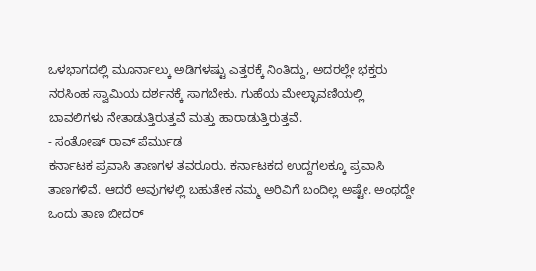ಒಳಭಾಗದಲ್ಲಿ ಮೂರ್ನಾಲ್ಕು ಅಡಿಗಳಷ್ಟು ಎತ್ತರಕ್ಕೆ ನಿಂತಿದ್ದು, ಅದರಲ್ಲೇ ಭಕ್ತರು ನರಸಿಂಹ ಸ್ವಾಮಿಯ ದರ್ಶನಕ್ಕೆ ಸಾಗಬೇಕು. ಗುಹೆಯ ಮೇಲ್ಛಾವಣಿಯಲ್ಲಿ ಬಾವಲಿಗಳು ನೇತಾಡುತ್ತಿರುತ್ತವೆ ಮತ್ತು ಹಾರಾಡುತ್ತಿರುತ್ತವೆ.
- ಸಂತೋಷ್ ರಾವ್ ಪೆರ್ಮುಡ
ಕರ್ನಾಟಕ ಪ್ರವಾಸಿ ತಾಣಗಳ ತವರೂರು. ಕರ್ನಾಟಕದ ಉದ್ದಗಲಕ್ಕೂ ಪ್ರವಾಸಿ ತಾಣಗಳಿವೆ. ಆದರೆ ಅವುಗಳಲ್ಲಿ ಬಹುತೇಕ ನಮ್ಮ ಅರಿವಿಗೆ ಬಂದಿಲ್ಲ ಅಷ್ಟೇ. ಅಂಥದ್ದೇ ಒಂದು ತಾಣ ಬೀದರ್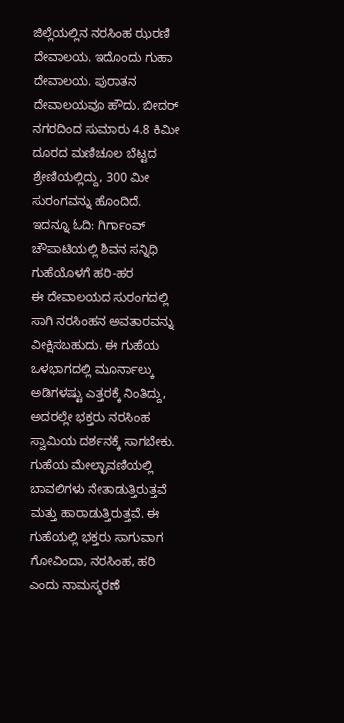ಜಿಲ್ಲೆಯಲ್ಲಿನ ನರಸಿಂಹ ಝರಣಿ ದೇವಾಲಯ. ಇದೊಂದು ಗುಹಾ ದೇವಾಲಯ. ಪುರಾತನ ದೇವಾಲಯವೂ ಹೌದು. ಬೀದರ್ ನಗರದಿಂದ ಸುಮಾರು 4.8 ಕಿಮೀ ದೂರದ ಮಣಿಚೂಲ ಬೆಟ್ಟದ ಶ್ರೇಣಿಯಲ್ಲಿದ್ದು, 300 ಮೀ ಸುರಂಗವನ್ನು ಹೊಂದಿದೆ.
ಇದನ್ನೂ ಓದಿ: ಗಿರ್ಗಾಂವ್ ಚೌಪಾಟಿಯಲ್ಲಿ ಶಿವನ ಸನ್ನಿಧಿ
ಗುಹೆಯೊಳಗೆ ಹರಿ-ಹರ
ಈ ದೇವಾಲಯದ ಸುರಂಗದಲ್ಲಿ ಸಾಗಿ ನರಸಿಂಹನ ಅವತಾರವನ್ನು ವೀಕ್ಷಿಸಬಹುದು. ಈ ಗುಹೆಯ ಒಳಭಾಗದಲ್ಲಿ ಮೂರ್ನಾಲ್ಕು ಅಡಿಗಳಷ್ಟು ಎತ್ತರಕ್ಕೆ ನಿಂತಿದ್ದು, ಅದರಲ್ಲೇ ಭಕ್ತರು ನರಸಿಂಹ ಸ್ವಾಮಿಯ ದರ್ಶನಕ್ಕೆ ಸಾಗಬೇಕು. ಗುಹೆಯ ಮೇಲ್ಛಾವಣಿಯಲ್ಲಿ ಬಾವಲಿಗಳು ನೇತಾಡುತ್ತಿರುತ್ತವೆ ಮತ್ತು ಹಾರಾಡುತ್ತಿರುತ್ತವೆ. ಈ ಗುಹೆಯಲ್ಲಿ ಭಕ್ತರು ಸಾಗುವಾಗ ಗೋವಿಂದಾ, ನರಸಿಂಹ, ಹರಿ ಎಂದು ನಾಮಸ್ಮರಣೆ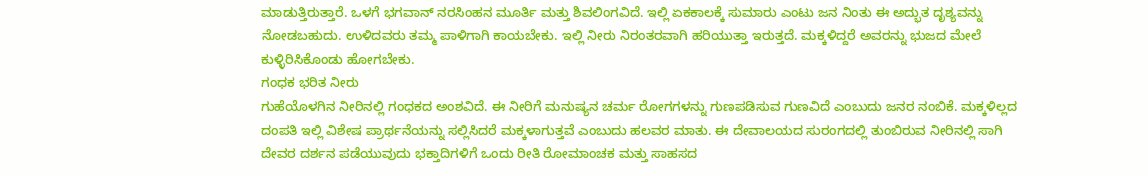ಮಾಡುತ್ತಿರುತ್ತಾರೆ. ಒಳಗೆ ಭಗವಾನ್ ನರಸಿಂಹನ ಮೂರ್ತಿ ಮತ್ತು ಶಿವಲಿಂಗವಿದೆ. ಇಲ್ಲಿ ಏಕಕಾಲಕ್ಕೆ ಸುಮಾರು ಎಂಟು ಜನ ನಿಂತು ಈ ಅದ್ಭುತ ದೃಶ್ಯವನ್ನು ನೋಡಬಹುದು. ಉಳಿದವರು ತಮ್ಮ ಪಾಳಿಗಾಗಿ ಕಾಯಬೇಕು. ಇಲ್ಲಿ ನೀರು ನಿರಂತರವಾಗಿ ಹರಿಯುತ್ತಾ ಇರುತ್ತದೆ. ಮಕ್ಕಳಿದ್ದರೆ ಅವರನ್ನು ಭುಜದ ಮೇಲೆ ಕುಳ್ಳಿರಿಸಿಕೊಂಡು ಹೋಗಬೇಕು.
ಗಂಧಕ ಭರಿತ ನೀರು
ಗುಹೆಯೊಳಗಿನ ನೀರಿನಲ್ಲಿ ಗಂಧಕದ ಅಂಶವಿದೆ. ಈ ನೀರಿಗೆ ಮನುಷ್ಯನ ಚರ್ಮ ರೋಗಗಳನ್ನು ಗುಣಪಡಿಸುವ ಗುಣವಿದೆ ಎಂಬುದು ಜನರ ನಂಬಿಕೆ. ಮಕ್ಕಳಿಲ್ಲದ ದಂಪತಿ ಇಲ್ಲಿ ವಿಶೇಷ ಪ್ರಾರ್ಥನೆಯನ್ನು ಸಲ್ಲಿಸಿದರೆ ಮಕ್ಕಳಾಗುತ್ತವೆ ಎಂಬುದು ಹಲವರ ಮಾತು. ಈ ದೇವಾಲಯದ ಸುರಂಗದಲ್ಲಿ ತುಂಬಿರುವ ನೀರಿನಲ್ಲಿ ಸಾಗಿ ದೇವರ ದರ್ಶನ ಪಡೆಯುವುದು ಭಕ್ತಾದಿಗಳಿಗೆ ಒಂದು ರೀತಿ ರೋಮಾಂಚಕ ಮತ್ತು ಸಾಹಸದ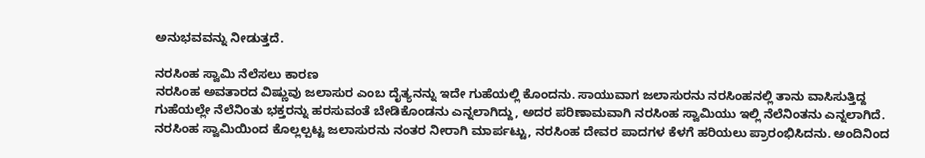ಅನುಭವವನ್ನು ನೀಡುತ್ತದೆ.

ನರಸಿಂಹ ಸ್ವಾಮಿ ನೆಲೆಸಲು ಕಾರಣ
ನರಸಿಂಹ ಅವತಾರದ ವಿಷ್ಣುವು ಜಲಾಸುರ ಎಂಬ ದೈತ್ಯನನ್ನು ಇದೇ ಗುಹೆಯಲ್ಲಿ ಕೊಂದನು. ಸಾಯುವಾಗ ಜಲಾಸುರನು ನರಸಿಂಹನಲ್ಲಿ ತಾನು ವಾಸಿಸುತ್ತಿದ್ದ ಗುಹೆಯಲ್ಲೇ ನೆಲೆನಿಂತು ಭಕ್ತರನ್ನು ಹರಸುವಂತೆ ಬೇಡಿಕೊಂಡನು ಎನ್ನಲಾಗಿದ್ದು, ಅದರ ಪರಿಣಾಮವಾಗಿ ನರಸಿಂಹ ಸ್ವಾಮಿಯು ಇಲ್ಲಿ ನೆಲೆನಿಂತನು ಎನ್ನಲಾಗಿದೆ.
ನರಸಿಂಹ ಸ್ವಾಮಿಯಿಂದ ಕೊಲ್ಲಲ್ಪಟ್ಟ ಜಲಾಸುರನು ನಂತರ ನೀರಾಗಿ ಮಾರ್ಪಟ್ಟು, ನರಸಿಂಹ ದೇವರ ಪಾದಗಳ ಕೆಳಗೆ ಹರಿಯಲು ಪ್ರಾರಂಭಿಸಿದನು. ಅಂದಿನಿಂದ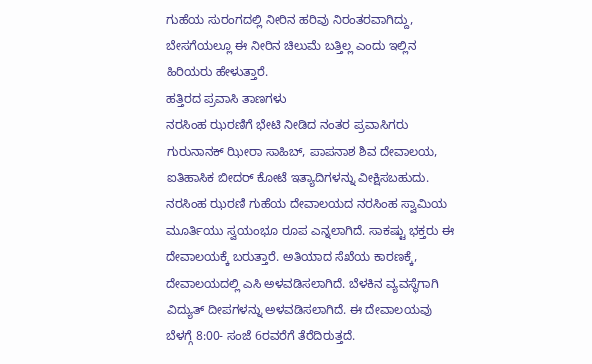ಗುಹೆಯ ಸುರಂಗದಲ್ಲಿ ನೀರಿನ ಹರಿವು ನಿರಂತರವಾಗಿದ್ದು, ಬೇಸಗೆಯಲ್ಲೂ ಈ ನೀರಿನ ಚಿಲುಮೆ ಬತ್ತಿಲ್ಲ ಎಂದು ಇಲ್ಲಿನ ಹಿರಿಯರು ಹೇಳುತ್ತಾರೆ.
ಹತ್ತಿರದ ಪ್ರವಾಸಿ ತಾಣಗಳು
ನರಸಿಂಹ ಝರಣಿಗೆ ಭೇಟಿ ನೀಡಿದ ನಂತರ ಪ್ರವಾಸಿಗರು ಗುರುನಾನಕ್ ಝೀರಾ ಸಾಹಿಬ್, ಪಾಪನಾಶ ಶಿವ ದೇವಾಲಯ, ಐತಿಹಾಸಿಕ ಬೀದರ್ ಕೋಟೆ ಇತ್ಯಾದಿಗಳನ್ನು ವೀಕ್ಷಿಸಬಹುದು.
ನರಸಿಂಹ ಝರಣಿ ಗುಹೆಯ ದೇವಾಲಯದ ನರಸಿಂಹ ಸ್ವಾಮಿಯ ಮೂರ್ತಿಯು ಸ್ವಯಂಭೂ ರೂಪ ಎನ್ನಲಾಗಿದೆ. ಸಾಕಷ್ಟು ಭಕ್ತರು ಈ ದೇವಾಲಯಕ್ಕೆ ಬರುತ್ತಾರೆ. ಅತಿಯಾದ ಸೆಖೆಯ ಕಾರಣಕ್ಕೆ, ದೇವಾಲಯದಲ್ಲಿ ಎಸಿ ಅಳವಡಿಸಲಾಗಿದೆ. ಬೆಳಕಿನ ವ್ಯವಸ್ಥೆಗಾಗಿ ವಿದ್ಯುತ್ ದೀಪಗಳನ್ನು ಅಳವಡಿಸಲಾಗಿದೆ. ಈ ದೇವಾಲಯವು ಬೆಳಗ್ಗೆ 8:00- ಸಂಜೆ 6ರವರೆಗೆ ತೆರೆದಿರುತ್ತದೆ.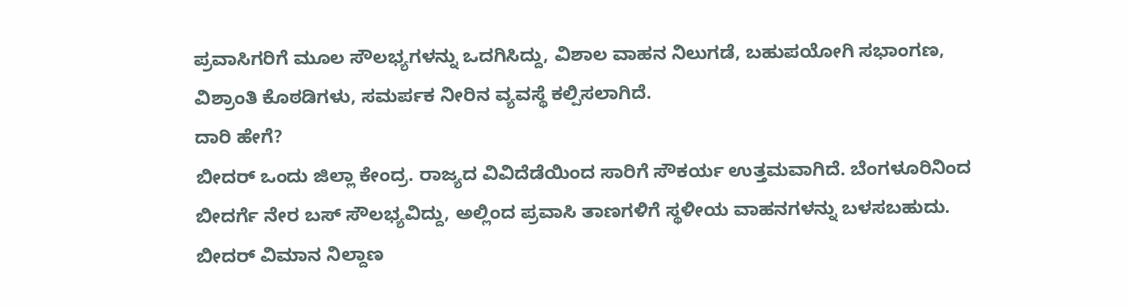ಪ್ರವಾಸಿಗರಿಗೆ ಮೂಲ ಸೌಲಭ್ಯಗಳನ್ನು ಒದಗಿಸಿದ್ದು, ವಿಶಾಲ ವಾಹನ ನಿಲುಗಡೆ, ಬಹುಪಯೋಗಿ ಸಭಾಂಗಣ, ವಿಶ್ರಾಂತಿ ಕೊಠಡಿಗಳು, ಸಮರ್ಪಕ ನೀರಿನ ವ್ಯವಸ್ಥೆ ಕಲ್ಪಿಸಲಾಗಿದೆ.
ದಾರಿ ಹೇಗೆ?
ಬೀದರ್ ಒಂದು ಜಿಲ್ಲಾ ಕೇಂದ್ರ. ರಾಜ್ಯದ ವಿವಿದೆಡೆಯಿಂದ ಸಾರಿಗೆ ಸೌಕರ್ಯ ಉತ್ತಮವಾಗಿದೆ. ಬೆಂಗಳೂರಿನಿಂದ ಬೀದರ್ಗೆ ನೇರ ಬಸ್ ಸೌಲಭ್ಯವಿದ್ದು, ಅಲ್ಲಿಂದ ಪ್ರವಾಸಿ ತಾಣಗಳಿಗೆ ಸ್ಥಳೀಯ ವಾಹನಗಳನ್ನು ಬಳಸಬಹುದು. ಬೀದರ್ ವಿಮಾನ ನಿಲ್ದಾಣ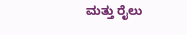ಮತ್ತು ರೈಲು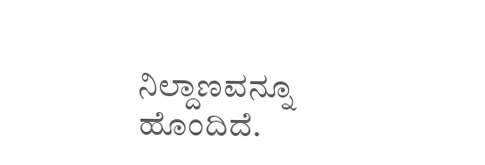ನಿಲ್ದಾಣವನ್ನೂ ಹೊಂದಿದೆ.